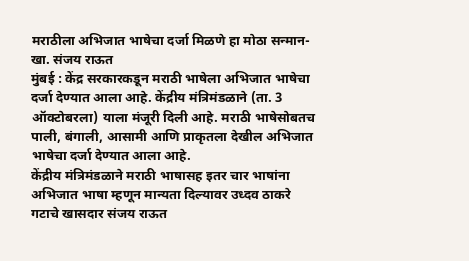मराठीला अभिजात भाषेचा दर्जा मिळणे हा मोठा सन्मान- खा. संजय राऊत
मुंबई : केंद्र सरकारकडून मराठी भाषेला अभिजात भाषेचा दर्जा देण्यात आला आहे. केंद्रीय मंत्रिमंडळाने (ता. 3 ऑक्टोबरला) याला मंजूरी दिली आहे. मराठी भाषेसोबतच पाली, बंगाली, आसामी आणि प्राकृतला देखील अभिजात भाषेचा दर्जा देण्यात आला आहे.
केंद्रीय मंत्रिमंडळाने मराठी भाषासह इतर चार भाषांना अभिजात भाषा म्हणून मान्यता दिल्यावर उध्दव ठाकरे गटाचे खासदार संजय राऊत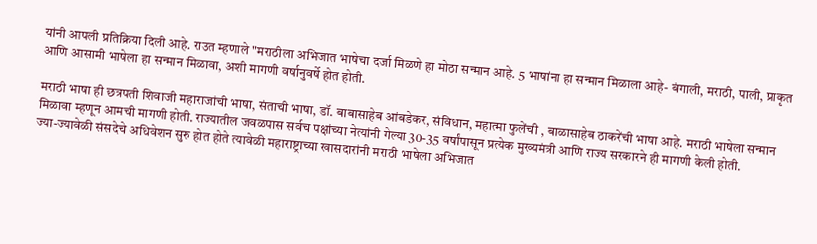यांनी आपली प्रतिक्रिया दिली आहे. राउत म्हणाले "मराठीला अभिजात भाषेचा दर्जा मिळणे हा मोठा सन्मान आहे. 5 भाषांना हा सन्मान मिळाला आहे- बंगाली, मराठी, पाली, प्राकृत आणि आसामी भाषेला हा सन्मान मिळावा, अशी मागणी वर्षानुवर्षे होत होती.

मराठी भाषा ही छत्रपती शिवाजी महाराजांची भाषा, संताची भाषा, डॉ. बाबासाहेब आंबडेकर, संविधान, महात्मा फुलेंची , बाळासाहेब ठाकरेंची भाषा आहे. मराठी भाषेला सन्मान मिळावा म्हणून आमची मागणी होती. राज्यातील जवळपास सर्वच पक्षांच्या नेत्यांनी गेल्या 30-35 वर्षांपासून प्रत्येक मुख्यमंत्री आणि राज्य सरकारने ही मागणी केली होती.
ज्या-ज्यावेळी संसदेचे अधिवेशन सुरु होत होते त्यावेळी महाराष्ट्राच्या खासदारांनी मराठी भाषेला अभिजात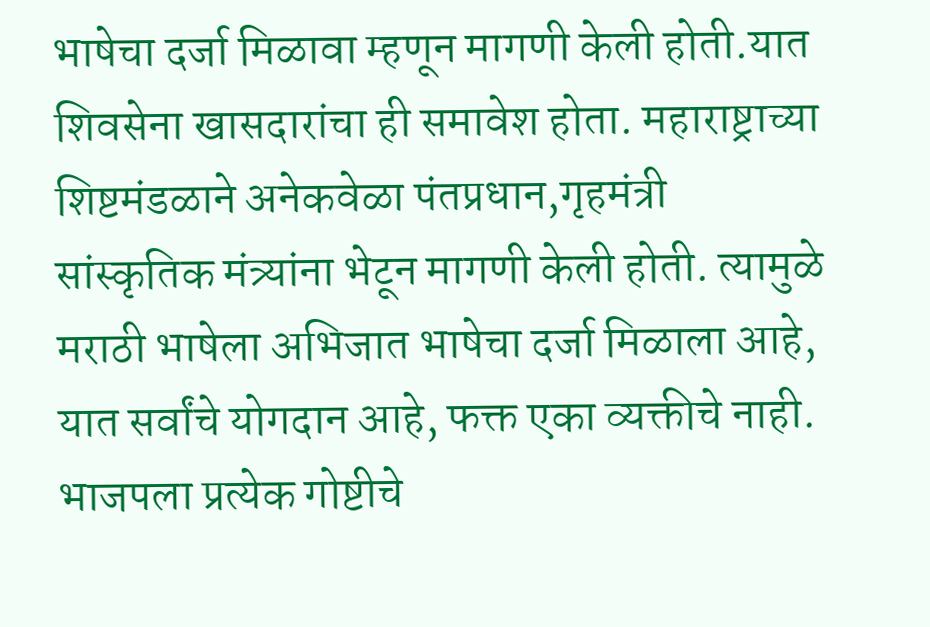भाषेचा दर्जा मिळावा म्हणून मागणी केली होती.यात शिवसेना खासदारांचा ही समावेश होता. महाराष्ट्राच्या शिष्टमंडळाने अनेकवेळा पंतप्रधान,गृहमंत्री सांस्कृतिक मंत्र्यांना भेटून मागणी केली होती. त्यामुळे मराठी भाषेला अभिजात भाषेचा दर्जा मिळाला आहे, यात सर्वांचे योगदान आहे, फक्त एका व्यक्तीचे नाही. भाजपला प्रत्येक गोष्टीचे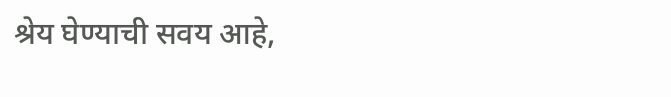श्रेय घेण्याची सवय आहे,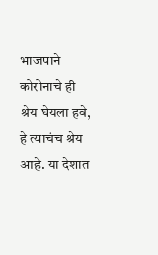भाजपाने कोरोनाचे ही श्रेय घेयला हवे, हे त्याचंच श्रेय आहे. या देशात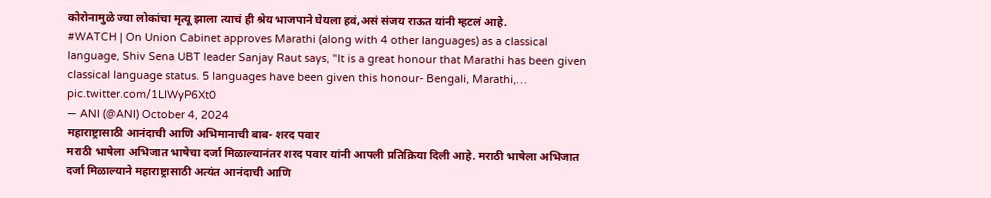कोरोनामुळे ज्या लोकांचा मृत्यू झाला त्याचं ही श्रेय भाजपाने घेयला हवं,असं संजय राऊत यांनी म्हटलं आहे.
#WATCH | On Union Cabinet approves Marathi (along with 4 other languages) as a classical language, Shiv Sena UBT leader Sanjay Raut says, "It is a great honour that Marathi has been given classical language status. 5 languages have been given this honour- Bengali, Marathi,… pic.twitter.com/1LIWyP6Xt0
— ANI (@ANI) October 4, 2024
महाराष्ट्रासाठी आनंदाची आणि अभिमानाची बाब- शरद पवार
मराठी भाषेला अभिजात भाषेचा दर्जा मिळाल्यानंतर शरद पवार यांनी आपली प्रतिक्रिया दिली आहे. मराठी भाषेला अभिजात दर्जा मिळाल्याने महाराष्ट्रासाठी अत्यंत आनंदाची आणि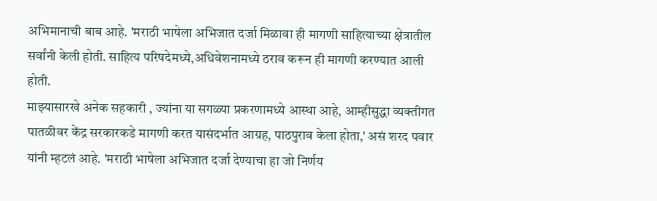अभिमानाची बाब आहे. 'मराठी भाषेला अभिजात दर्जा मिळावा ही मागणी साहित्याच्या क्षेत्रातील सर्वांनी केली होती. साहित्य परिषदेमध्ये,अधिवेशनामध्ये ठराव करून ही मागणी करण्यात आली होती.
माझ्यासारखे अनेक सहकारी , ज्यांना या सगळ्या प्रकरणामध्ये आस्था आहे, आम्हीसुद्धा व्यक्तीगत पातळीवर केंद्र सरकारकडे मागणी करत यासंदर्भात आग्रह, पाठपुराव केला होता,' असं शरद पवार यांनी म्हटलं आहे. 'मराठी भाषेला अभिजात दर्जा देण्याचा हा जो निर्णय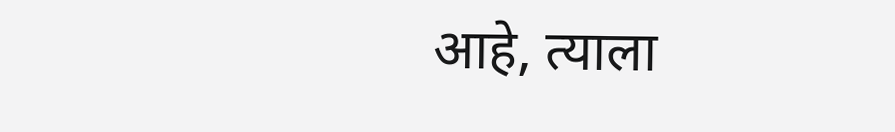आहे, त्याला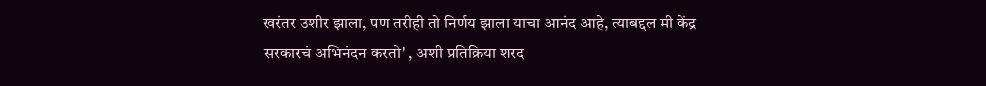खरंतर उशीर झाला, पण तरीही तो निर्णय झाला याचा आनंद आहे, त्याबद्दल मी केंद्र सरकारचं अभिनंदन करतो' , अशी प्रतिक्रिया शरद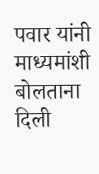पवार यांनी माध्यमांशी बोलताना दिली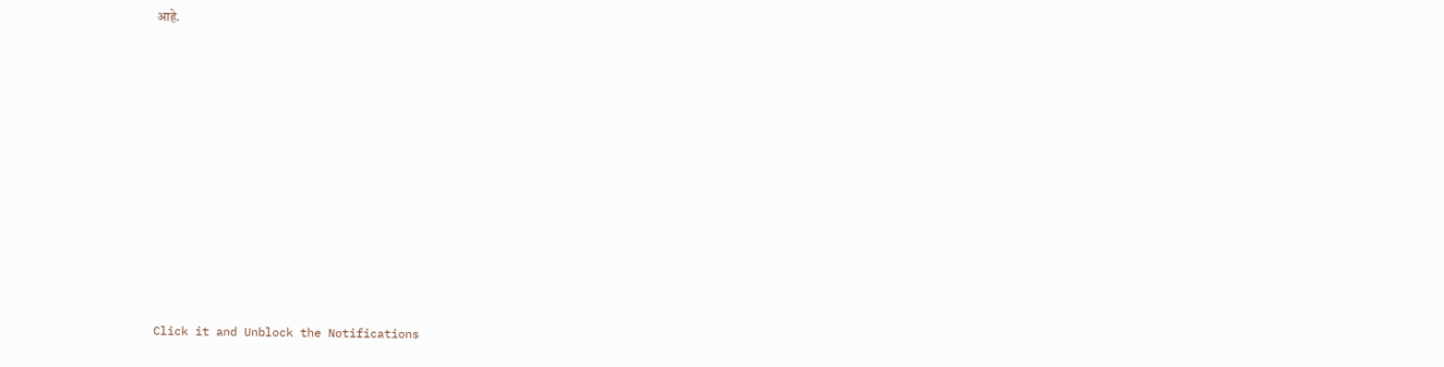आहे.












Click it and Unblock the Notifications